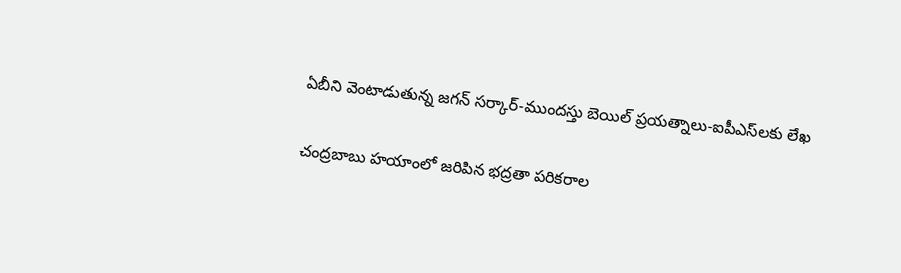ఏబీని వెంటాడుతున్న జగన్ సర్కార్‌-ముందస్తు బెయిల్‌ ప్రయత్నాలు-ఐపీఎస్‌లకు లేఖ

చంద్రబాబు హయాంలో జరిపిన భద్రతా పరికరాల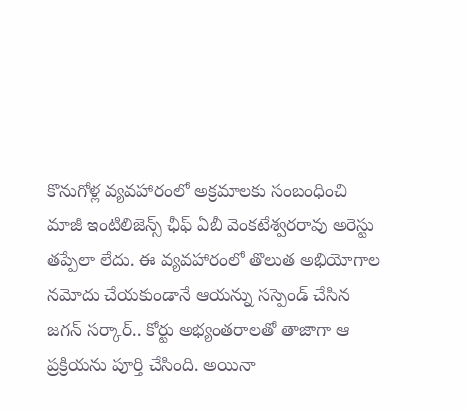కొనుగోళ్ల వ్యవహారంలో అక్రమాలకు సంబంధించి మాజీ ఇంటిలిజెన్స్‌ ఛీఫ్‌ ఏబీ వెంకటేశ్వరరావు అరెస్టు తప్పేలా లేదు. ఈ వ్యవహారంలో తొలుత అభియోగాల నమోదు చేయకుండానే ఆయన్ను సస్పెండ్‌ చేసిన జగన్ సర్కార్‌.. కోర్టు అభ్యంతరాలతో తాజాగా ఆ ప్రక్రియను పూర్తి చేసింది. అయినా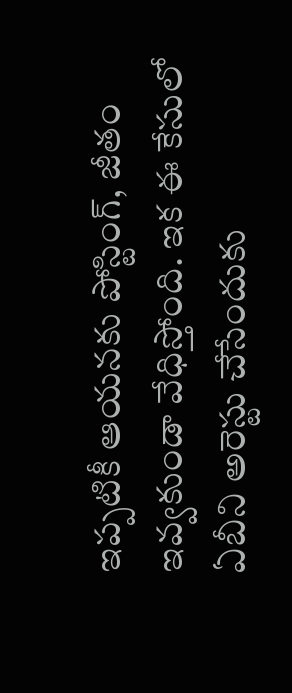ఇప్పటికీ ఆయనకు పోస్టింగ్‌, జీతం ఇవ్వకుండా వేధిస్తోంది. ఇక ఈ కేసులో ఏబీని అరెస్టు చేసేందుకు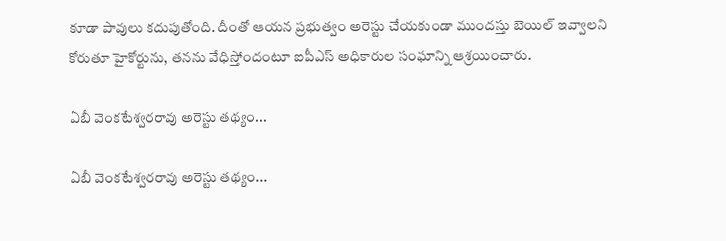కూడా పావులు కదుపుతోంది. దీంతో ఆయన ప్రభుత్వం అరెస్టు చేయకుండా ముందస్తు బెయిల్‌ ఇవ్వాలని కోరుతూ హైకోర్టును, తనను వేధిస్తోందంటూ ఐపీఎస్ అధికారుల సంఘాన్ని ఆశ్రయించారు.

ఏబీ వెంకటేశ్వరరావు అరెస్టు తథ్యం...

ఏబీ వెంకటేశ్వరరావు అరెస్టు తథ్యం...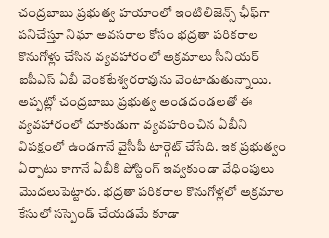చంద్రబాబు ప్రభుత్వ హయాంలో ఇంటిలిజెన్స్‌ ఛీఫ్‌గా పనిచేస్తూ నిఘా అవసరాల కోసం భద్రతా పరికరాల కొనుగోళ్లు చేసిన వ్యవహారంలో అక్రమాలు సీనియర్‌ ఐపీఎస్‌ ఏబీ వెంకటేశ్వరరావును వెంటాడుతున్నాయి. అప్పట్లో చంద్రబాబు ప్రభుత్వ అండదండలతో ఈ వ్యవహారంలో దూకుడుగా వ్యవహరించిన ఏబీని విపక్షంలో ఉండగానే వైసీపీ టార్గెట్ చేసేది. ఇక ప్రభుత్వం ఏర్పాటు కాగానే ఏబీకి పోస్టింగ్ ఇవ్వకుండా వేధింపులు మొదలుపెట్టారు. భద్రతా పరికరాల కొనుగోళ్లలో అక్రమాల కేసులో సస్పెండ్‌ చేయడమే కూడా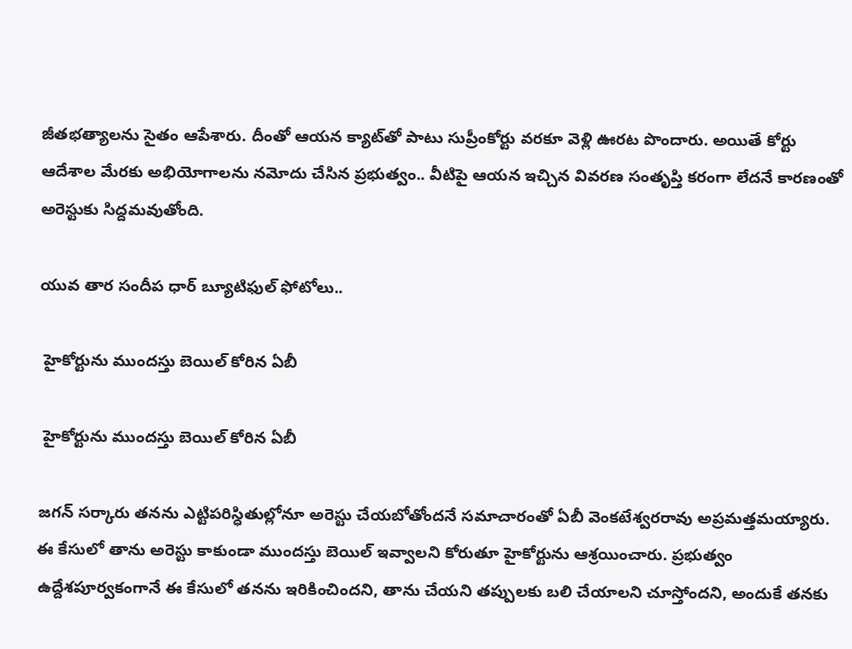జీతభత్యాలను సైతం ఆపేశారు. దీంతో ఆయన క్యాట్‌తో పాటు సుప్రీంకోర్టు వరకూ వెళ్లి ఊరట పొందారు. అయితే కోర్టు ఆదేశాల మేరకు అభియోగాలను నమోదు చేసిన ప్రభుత్వం.. వీటిపై ఆయన ఇచ్చిన వివరణ సంతృప్తి కరంగా లేదనే కారణంతో అరెస్టుకు సిద్దమవుతోంది.

యువ తార సందీప ధార్ బ్యూటిఫుల్ ఫోటోలు..

 హైకోర్టును ముందస్తు బెయిల్ కోరిన ఏబీ

 హైకోర్టును ముందస్తు బెయిల్ కోరిన ఏబీ

జగన్‌ సర్కారు తనను ఎట్టిపరిస్ధితుల్లోనూ అరెస్టు చేయబోతోందనే సమాచారంతో ఏబీ వెంకటేశ్వరరావు అప్రమత్తమయ్యారు. ఈ కేసులో తాను అరెస్టు కాకుండా ముందస్తు బెయిల్‌ ఇవ్వాలని కోరుతూ హైకోర్టును ఆశ్రయించారు. ప్రభుత్వం ఉద్దేశపూర్వకంగానే ఈ కేసులో తనను ఇరికించిందని, తాను చేయని తప్పులకు బలి చేయాలని చూస్తోందని, అందుకే తనకు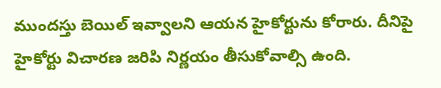ముందస్తు బెయిల్ ఇవ్వాలని ఆయన హైకోర్టును కోరారు. దీనిపై హైకోర్టు విచారణ జరిపి నిర్ణయం తీసుకోవాల్సి ఉంది.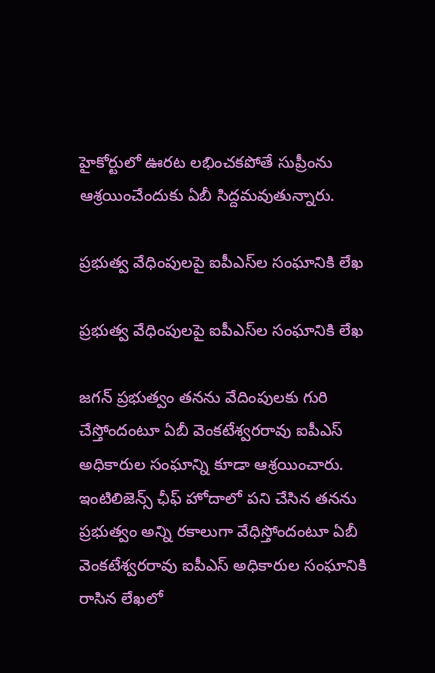హైకోర్టులో ఊరట లభించకపోతే సుప్రీంను ఆశ్రయించేందుకు ఏబీ సిద్దమవుతున్నారు.

ప్రభుత్వ వేధింపులపై ఐపీఎస్‌ల సంఘానికి లేఖ

ప్రభుత్వ వేధింపులపై ఐపీఎస్‌ల సంఘానికి లేఖ

జగన్‌ ప్రభుత్వం తనను వేదింపులకు గురి చేస్తోందంటూ ఏబీ వెంకటేశ్వరరావు ఐపీఎస్‌ అధికారుల సంఘాన్ని కూడా ఆశ్రయించారు. ఇంటిలిజెన్స్‌ ఛీఫ్‌ హోదాలో పని చేసిన తనను ప్రభుత్వం అన్ని రకాలుగా వేధిస్తోందంటూ ఏబీ వెంకటేశ్వరరావు ఐపీఎస్‌ అధికారుల సంఘానికి రాసిన లేఖలో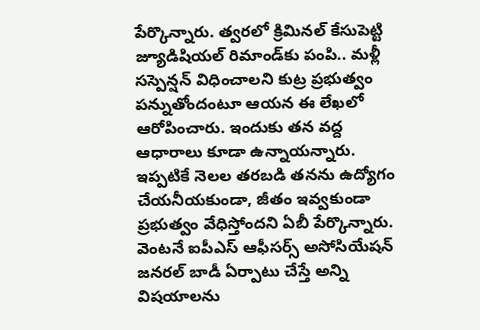పేర్కొన్నారు. త్వరలో క్రిమినల్ కేసుపెట్టి జ్యూడిషియల్ రిమాండ్‌కు పంపి.. మళ్లీ సస్పెన్షన్ విధించాలని కుట్ర ప్రభుత్వం పన్నుతోందంటూ ఆయన ఈ లేఖలో ఆరోపించారు. ఇందుకు తన వద్ద ఆధారాలు కూడా ఉన్నాయన్నారు. ఇప్పటికే నెలల తరబడి తనను ఉద్యోగం చేయనీయకుండా, జీతం ఇవ్వకుండా ప్రభుత్వం వేధిస్తోందని ఏబీ పేర్కొన్నారు. వెంటనే ఐపీఎస్ ఆఫీసర్స్ అసోసియేషన్‌ జనరల్ బాడీ ఏర్పాటు చేస్తే అన్ని విషయాలను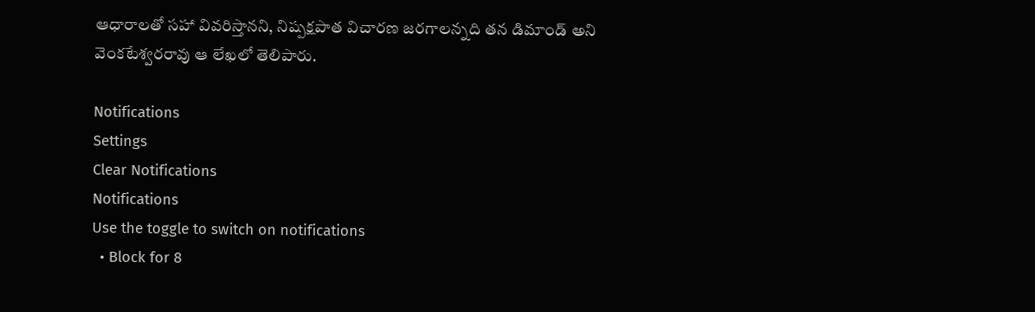ఆధారాలతో సహా వివరిస్తానని, నిష్పక్షపాత విచారణ జరగాలన్నది తన డిమాండ్ అని వెంకటేశ్వరరావు ఆ లేఖలో తెలిపారు.

Notifications
Settings
Clear Notifications
Notifications
Use the toggle to switch on notifications
  • Block for 8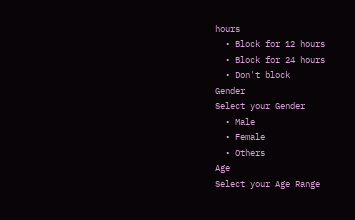hours
  • Block for 12 hours
  • Block for 24 hours
  • Don't block
Gender
Select your Gender
  • Male
  • Female
  • Others
Age
Select your Age Range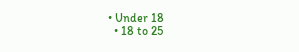• Under 18
  • 18 to 25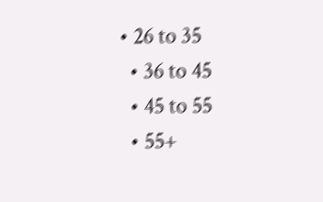• 26 to 35
  • 36 to 45
  • 45 to 55
  • 55+